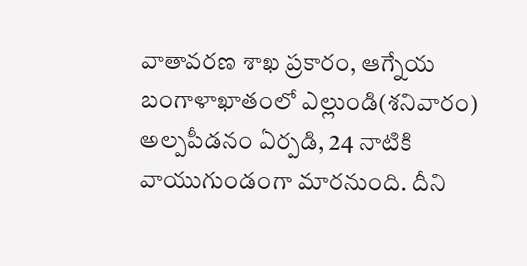వాతావరణ శాఖ ప్రకారం, ఆగ్నేయ బంగాళాఖాతంలో ఎల్లుండి(శనివారం) అల్పపీడనం ఏర్పడి, 24 నాటికి వాయుగుండంగా మారనుంది. దీని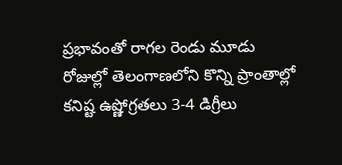ప్రభావంతో రాగల రెండు మూడు రోజుల్లో తెలంగాణలోని కొన్ని ప్రాంతాల్లో కనిష్ట ఉష్ణోగ్రతలు 3-4 డిగ్రీలు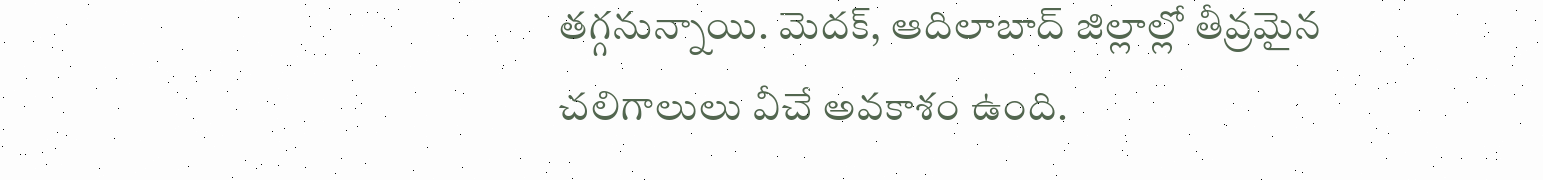తగ్గనున్నాయి. మెదక్, ఆదిలాబాద్ జిల్లాల్లో తీవ్రమైన చలిగాలులు వీచే అవకాశం ఉంది.